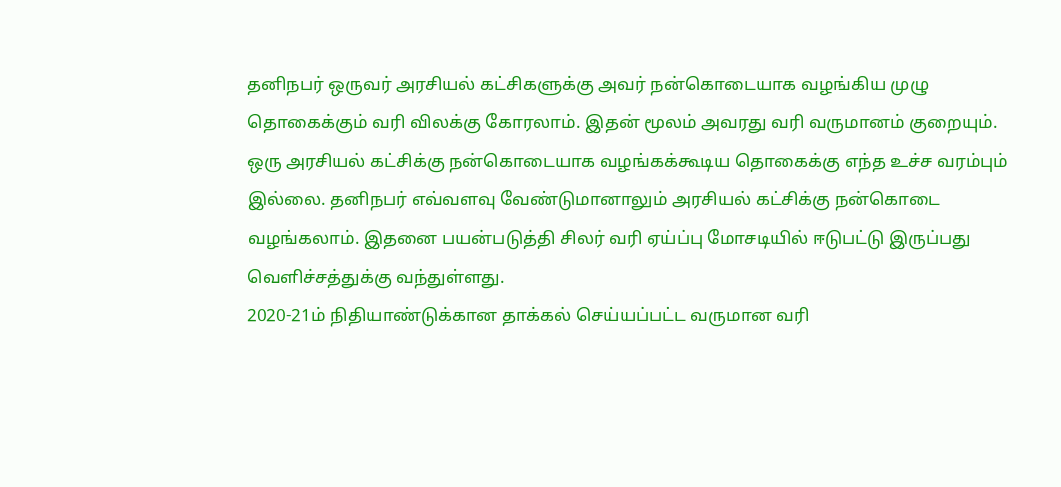தனிநபர் ஒருவர் அரசியல் கட்சிகளுக்கு அவர் நன்கொடையாக வழங்கிய முழு தொகைக்கும் வரி விலக்கு கோரலாம். இதன் மூலம் அவரது வரி வருமானம் குறையும். ஒரு அரசியல் கட்சிக்கு நன்கொடையாக வழங்கக்கூடிய தொகைக்கு எந்த உச்ச வரம்பும் இல்லை. தனிநபர் எவ்வளவு வேண்டுமானாலும் அரசியல் கட்சிக்கு நன்கொடை வழங்கலாம். இதனை பயன்படுத்தி சிலர் வரி ஏய்ப்பு மோசடியில் ஈடுபட்டு இருப்பது வெளிச்சத்துக்கு வந்துள்ளது.
2020-21ம் நிதியாண்டுக்கான தாக்கல் செய்யப்பட்ட வருமான வரி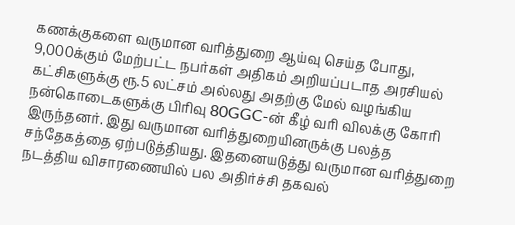கணக்குகளை வருமான வரித்துறை ஆய்வு செய்த போது, 9,000க்கும் மேற்பட்ட நபர்கள் அதிகம் அறியப்படாத அரசியல் கட்சிகளுக்கு ரூ.5 லட்சம் அல்லது அதற்கு மேல் வழங்கிய நன்கொடைகளுக்கு பிரிவு 80GGC-ன் கீழ் வரி விலக்கு கோரி இருந்தனர். இது வருமான வரித்துறையினருக்கு பலத்த சந்தேகத்தை ஏற்படுத்தியது. இதனையடுத்து வருமான வரித்துறை நடத்திய விசாரணையில் பல அதிர்ச்சி தகவல்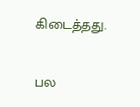கிடைத்தது.

பல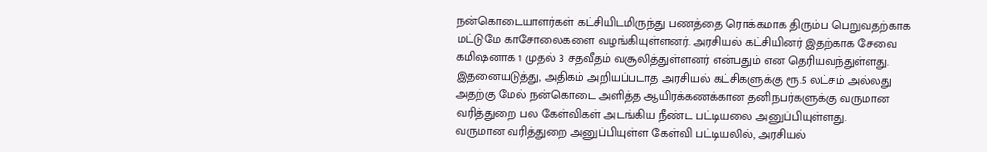நன்கொடையாளர்கள் கட்சியிடமிருந்து பணத்தை ரொக்கமாக திரும்ப பெறுவதற்காக மட்டுமே காசோலைகளை வழங்கியுள்ளனர். அரசியல் கட்சியினர் இதற்காக சேவை கமிஷனாக 1 முதல் 3 சதவீதம் வசூலித்துள்ளனர் என்பதும் என தெரியவந்துள்ளது. இதனையடுத்து, அதிகம் அறியப்படாத அரசியல் கட்சிகளுக்கு ரூ.5 லட்சம் அல்லது அதற்கு மேல் நன்கொடை அளித்த ஆயிரக்கணக்கான தனிநபர்களுக்கு வருமான வரித்துறை பல கேள்விகள் அடங்கிய நீண்ட பட்டியலை அனுப்பியுள்ளது.
வருமான வரித்துறை அனுப்பியுள்ள கேள்வி பட்டியலில், அரசியல்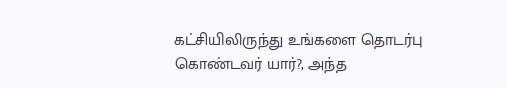கட்சியிலிருந்து உங்களை தொடர்பு கொண்டவர் யார்?, அந்த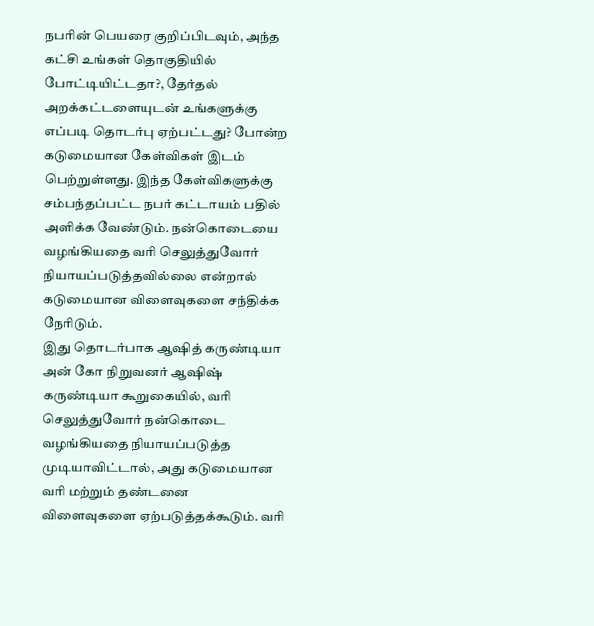நபரின் பெயரை குறிப்பிடவும், அந்த கட்சி உங்கள் தொகுதியில் போட்டியிட்டதா?, தேர்தல் அறக்கட்டளையுடன் உங்களுக்கு எப்படி தொடர்பு ஏற்பட்டது? போன்ற கடுமையான கேள்விகள் இடம் பெற்றுள்ளது. இந்த கேள்விகளுக்கு சம்பந்தப்பட்ட நபர் கட்டாயம் பதில் அளிக்க வேண்டும். நன்கொடையை வழங்கியதை வரி செலுத்துவோர் நியாயப்படுத்தவில்லை என்றால் கடுமையான விளைவுகளை சந்திக்க நேரிடும்.
இது தொடர்பாக ஆஷித் கருண்டியா அன் கோ நிறுவனர் ஆஷிஷ் கருண்டியா கூறுகையில், வரி செலுத்துவோர் நன்கொடை வழங்கியதை நியாயப்படுத்த முடியாவிட்டால், அது கடுமையான வரி மற்றும் தண்டனை விளைவுகளை ஏற்படுத்தக்கூடும். வரி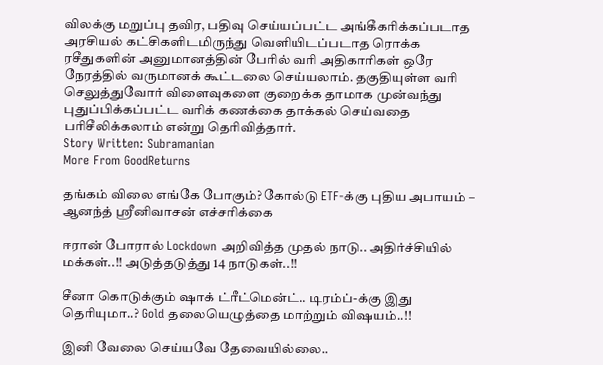விலக்கு மறுப்பு தவிர, பதிவு செய்யப்பட்ட அங்கீகரிக்கப்படாத அரசியல் கட்சிகளிடமிருந்து வெளியிடப்படாத ரொக்க ரசீதுகளின் அனுமானத்தின் பேரில் வரி அதிகாரிகள் ஒரே நேரத்தில் வருமானக் கூட்டலை செய்யலாம். தகுதியுள்ள வரி செலுத்துவோர் விளைவுகளை குறைக்க தாமாக முன்வந்து புதுப்பிக்கப்பட்ட வரிக் கணக்கை தாக்கல் செய்வதை பரிசீலிக்கலாம் என்று தெரிவித்தார்.
Story Written: Subramanian
More From GoodReturns

தங்கம் விலை எங்கே போகும்? கோல்டு ETF-க்கு புதிய அபாயம் – ஆனந்த் ஸ்ரீனிவாசன் எச்சரிக்கை

ஈரான் போரால் Lockdown அறிவித்த முதல் நாடு.. அதிர்ச்சியில் மக்கள்..!! அடுத்தடுத்து 14 நாடுகள்..!!

சீனா கொடுக்கும் ஷாக் ட்ரீட்மென்ட்.. டிரம்ப்-க்கு இது தெரியுமா..? Gold தலையெழுத்தை மாற்றும் விஷயம்..!!

இனி வேலை செய்யவே தேவையில்லை..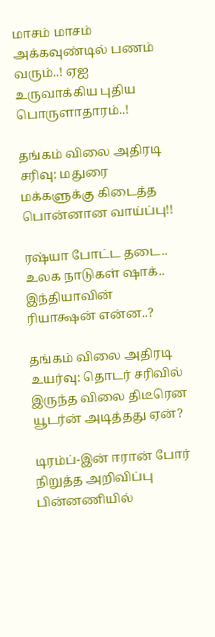மாசம் மாசம் அக்கவுண்டில் பணம் வரும்..! ஏஐ உருவாக்கிய புதிய பொருளாதாரம்..!

தங்கம் விலை அதிரடி சரிவு: மதுரை மக்களுக்கு கிடைத்த பொன்னான வாய்ப்பு!!

ரஷ்யா போட்ட தடை.. உலக நாடுகள் ஷாக்.. இந்தியாவின் ரியாக்ஷன் என்ன..?

தங்கம் விலை அதிரடி உயர்வு: தொடர் சரிவில் இருந்த விலை திடீரென யூடர்ன் அடித்தது ஏன்?

டிரம்ப்-இன் ஈரான் போர் நிறுத்த அறிவிப்பு பின்னணியில்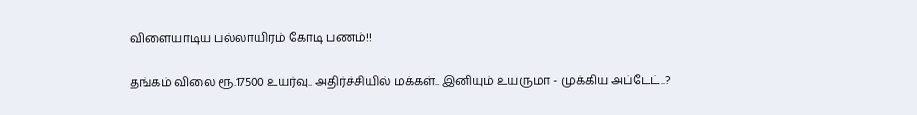விளையாடிய பல்லாயிரம் கோடி பணம்!!

தங்கம் விலை ரூ.17500 உயர்வு.. அதிர்ச்சியில் மக்கள்.. இனியும் உயருமா - முக்கிய அப்டேட்..?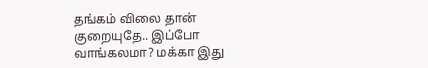தங்கம் விலை தான் குறையுதே.. இப்போ வாங்கலமா? மக்கா இது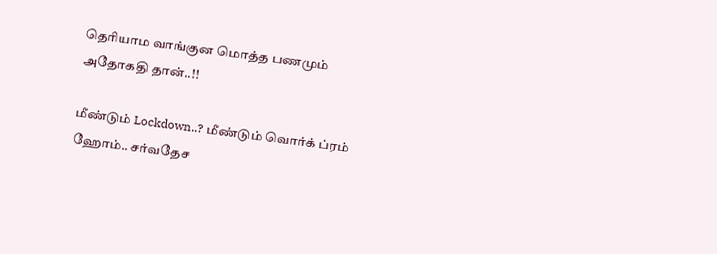தெரியாம வாங்குன மொத்த பணமும் அதோகதி தான்..!!

மீண்டும் Lockdown..? மீண்டும் வொர்க் ப்ரம் ஹோம்.. சர்வதேச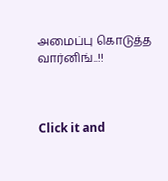அமைப்பு கொடுத்த வார்னிங்..!!



Click it and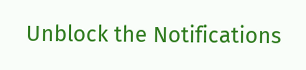Unblock the Notifications